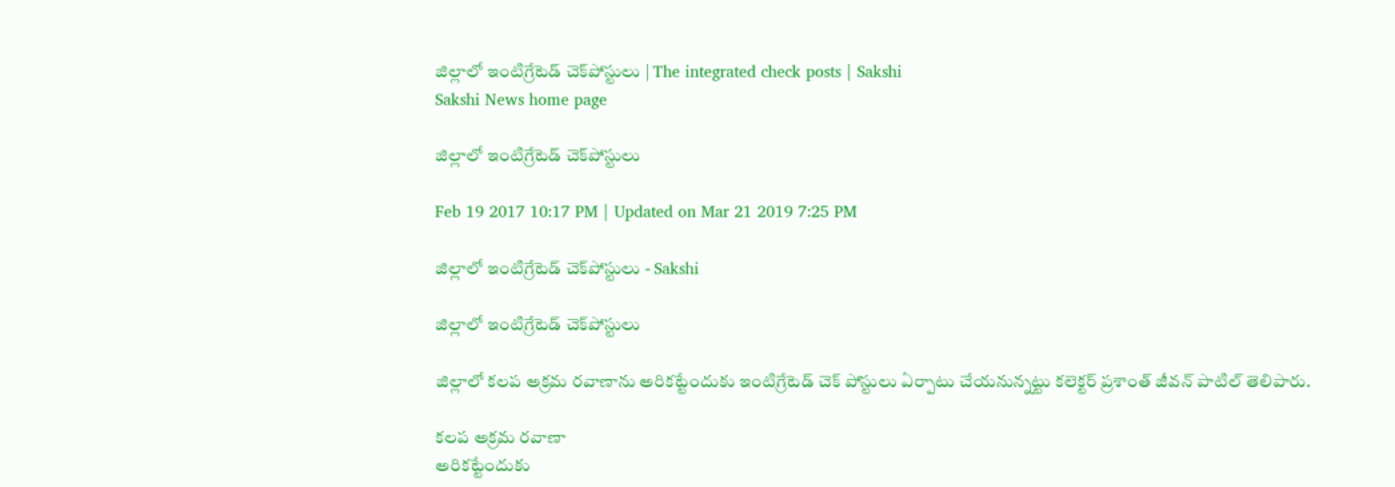జిల్లాలో ఇంటిగ్రేటెడ్‌ చెక్‌పోస్టులు | The integrated check posts | Sakshi
Sakshi News home page

జిల్లాలో ఇంటిగ్రేటెడ్‌ చెక్‌పోస్టులు

Feb 19 2017 10:17 PM | Updated on Mar 21 2019 7:25 PM

జిల్లాలో ఇంటిగ్రేటెడ్‌ చెక్‌పోస్టులు - Sakshi

జిల్లాలో ఇంటిగ్రేటెడ్‌ చెక్‌పోస్టులు

జిల్లాలో కలప అక్రమ రవాణాను అరికట్టేందుకు ఇంటిగ్రేటెడ్‌ చెక్‌ పోస్టులు ఏర్పాటు చేయనున్నట్టు కలెక్టర్‌ ప్రశాంత్‌ జీవన్‌ పాటిల్‌ తెలిపారు.

కలప అక్రమ రవాణా
అరికట్టేందుకు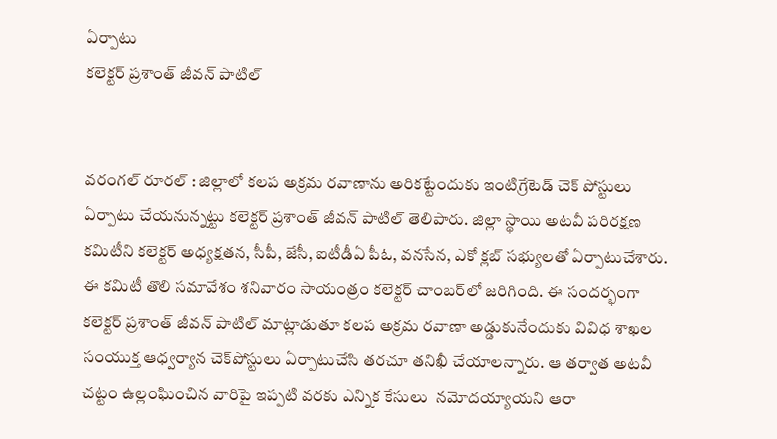ఏర్పాటు
కలెక్టర్‌ ప్రశాంత్‌ జీవన్‌ పాటిల్‌


వరంగల్‌ రూరల్‌ : జిల్లాలో కలప అక్రమ రవాణాను అరికట్టేందుకు ఇంటిగ్రేటెడ్‌ చెక్‌ పోస్టులు ఏర్పాటు చేయనున్నట్టు కలెక్టర్‌ ప్రశాంత్‌ జీవన్‌ పాటిల్‌ తెలిపారు. జిల్లా స్థాయి అటవీ పరిరక్షణ కమిటీని కలెక్టర్‌ అధ్యక్షతన, సీపీ, జేసీ, ఐటీడీఏ పీఓ, వనసేన, ఎకో క్లబ్‌ సభ్యులతో ఏర్పాటుచేశారు. ఈ కమిటీ తొలి సమావేశం శనివారం సాయంత్రం కలెక్టర్‌ చాంబర్‌లో జరిగింది. ఈ సందర్భంగా కలెక్టర్‌ ప్రశాంత్‌ జీవన్‌ పాటిల్‌ మాట్లాడుతూ కలప అక్రమ రవాణా అడ్డుకునేందుకు వివిధ శాఖల సంయుక్త ఆధ్వర్యాన చెక్‌పోస్టులు ఏర్పాటుచేసి తరచూ తనిఖీ చేయాలన్నారు. ఆ తర్వాత అటవీ చట్టం ఉల్లంఘించిన వారిపై ఇప్పటి వరకు ఎన్నిక కేసులు  నమోదయ్యాయని ఆరా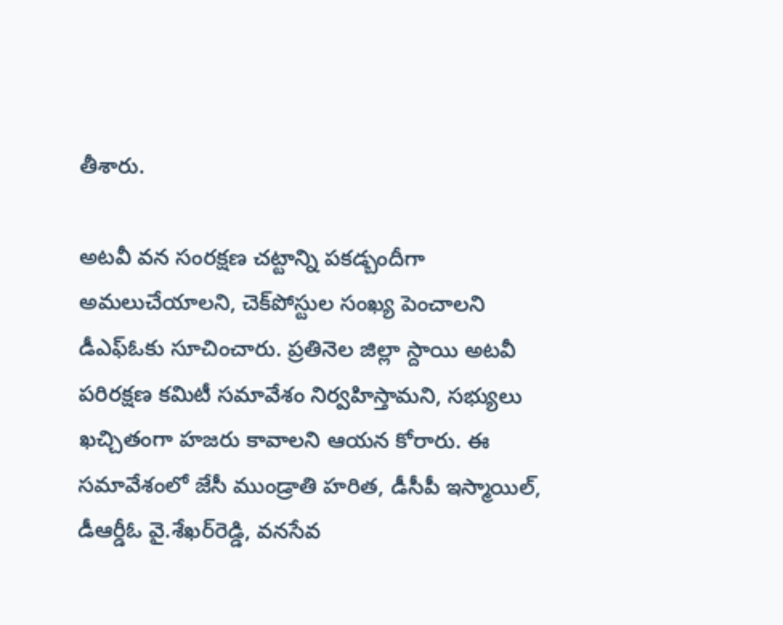తీశారు.

అటవీ వన సంరక్షణ చట్టాన్ని పకడ్బందీగా అమలుచేయాలని, చెక్‌పోస్టుల సంఖ్య పెంచాలని డీఎఫ్‌ఓకు సూచించారు. ప్రతినెల జిల్లా స్దాయి అటవీ పరిరక్షణ కమిటీ సమావేశం నిర్వహిస్తామని, సభ్యులు ఖచ్చితంగా హజరు కావాలని ఆయన కోరారు. ఈ సమావేశంలో జేసీ ముండ్రాతి హరిత, డీసీపీ ఇస్మాయిల్, డీఆర్డీఓ వై.శేఖర్‌రెడ్డి, వనసేవ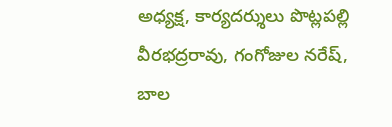అధ్యక్ష, కార్యదర్శులు పొట్లపల్లి వీరభద్రరావు, గంగోజుల నరేష్, బాల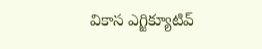వికాస ఎగ్జిక్యూటివ్‌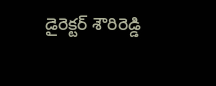డైరెక్టర్‌ శౌరిరెడ్డి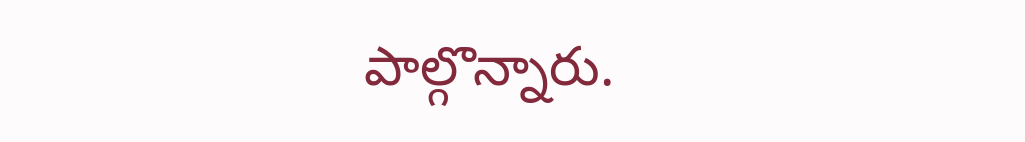పాల్గొన్నారు.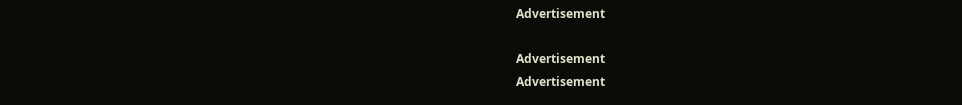Advertisement

Advertisement
Advertisement